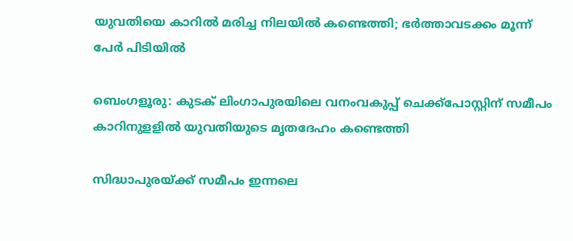യുവതിയെ കാറില്‍ മരിച്ച നിലയില്‍ കണ്ടെത്തി; ഭർത്താവടക്കം മൂന്ന് പേർ പിടിയിൽ

ബെംഗളൂരു: കുടക് ലിംഗാപുരയിലെ വനംവകുപ്പ് ചെക്ക്‌പോസ്റ്റിന് സമീപം കാറിനുളളില്‍ യുവതിയുടെ മൃതദേഹം കണ്ടെത്തി

സിദ്ധാപുരയ്ക്ക് സമീപം ഇന്നലെ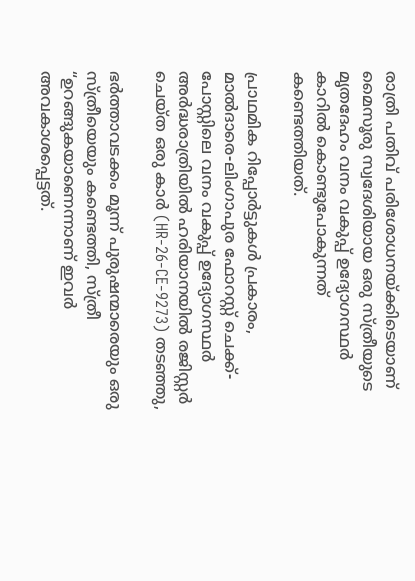രാത്രി പതിവ് പരിശോധനയ്ക്കിടെയാണ് മൈസൂരു സ്വദേശിയായ ഒരു സ്ത്രീയുടെ മൃതദേഹം വനം വകുപ്പ് ഉദ്യോഗസ്ഥർ കാറിൽ കൊണ്ടുപോകുന്നത് കണ്ടെത്തിയത്.

പ്രാഥമിക റിപ്പോർട്ടുകൾ പ്രകാരം, മാൽദാരെ-ലിംഗാപുര ഫോറസ്റ്റ് ചെക്ക്-പോസ്റ്റിലെ വനം വകുപ്പ് ഉദ്യോഗസ്ഥർ അർദ്ധരാത്രിയിൽ ഹരിയാനയിൽ രജിസ്റ്റർ ചെയ്ത ഒരു കാർ (HR-26-CE-9273) തടഞ്ഞു,

ഭർത്താവടക്കം മൂന്ന് പുരുഷന്മാരെയും ഒരു സ്ത്രീയെയും കണ്ടെത്തി, സ്ത്രീ “ഉറങ്ങുകയാണെന്നാണ് ഇവർ അവകാശപ്പെട്ടത്.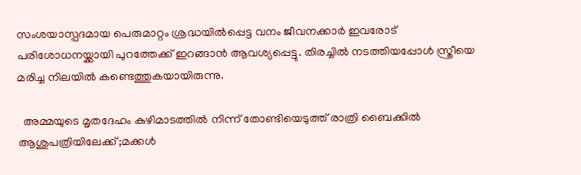സംശയാസ്പദമായ പെരുമാറ്റം ശ്രദ്ധയിൽപ്പെട്ട വനം ജീവനക്കാർ ഇവരോട് പരിശോധനയ്ക്കായി പുറത്തേക്ക് ഇറങ്ങാൻ ആവശ്യപ്പെട്ടു. തിരച്ചിൽ നടത്തിയപ്പോൾ സ്ത്രീയെ മരിച്ച നിലയിൽ കണ്ടെത്തുകയായിരുന്നു.

  അമ്മയുടെ മൃതദേഹം കുഴിമാടത്തിൽ നിന്ന് തോണ്ടിയെടുത്ത് രാത്രി ബൈക്കിൽ ആശുപത്രിയിലേക്ക്;മക്കൾ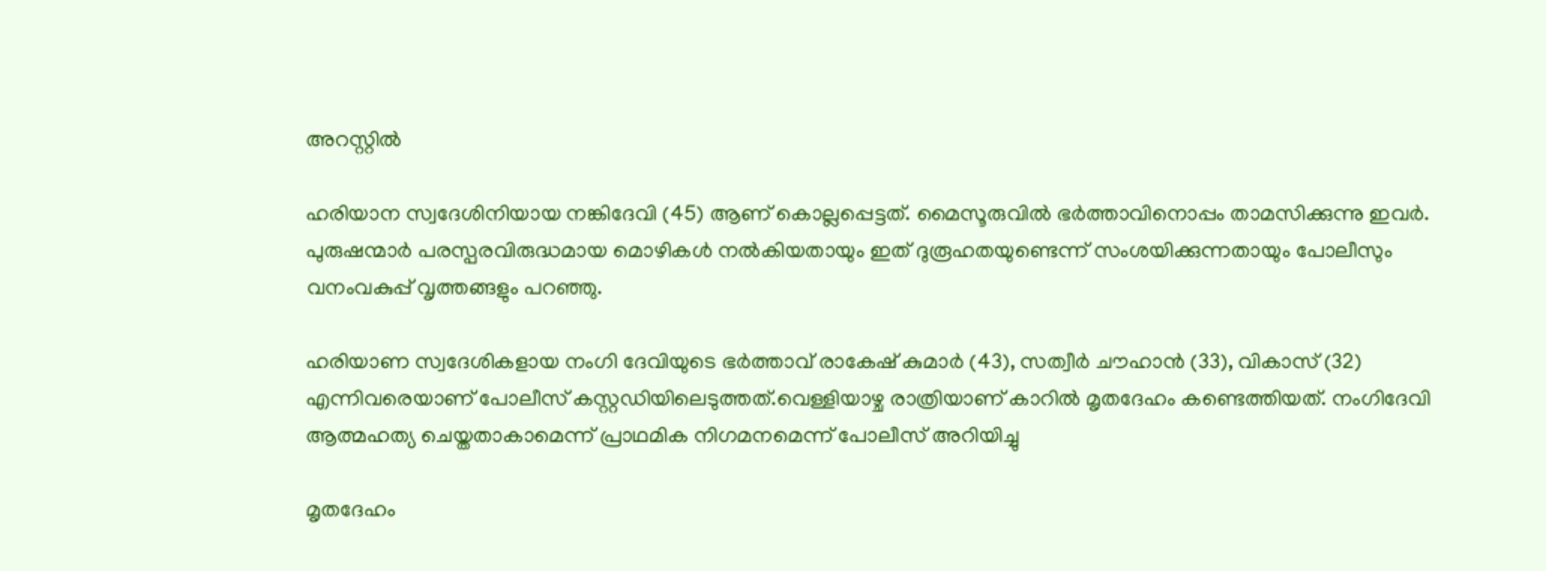അറസ്റ്റിൽ

ഹരിയാന സ്വദേശിനിയായ നങ്കിദേവി (45) ആണ് കൊല്ലപ്പെട്ടത്. മൈസൂരുവിൽ ഭർത്താവിനൊപ്പം താമസിക്കുന്നു ഇവർ. പുരുഷന്മാർ പരസ്പരവിരുദ്ധമായ മൊഴികൾ നൽകിയതായും ഇത് ദുരൂഹതയുണ്ടെന്ന് സംശയിക്കുന്നതായും പോലീസും വനംവകുപ്പ് വൃത്തങ്ങളും പറഞ്ഞു.

ഹരിയാണ സ്വദേശികളായ നംഗി ദേവിയുടെ ഭർത്താവ് രാകേഷ് കുമാർ (43), സത്വീർ ചൗഹാൻ (33), വികാസ് (32) എന്നിവരെയാണ് പോലീസ് കസ്റ്റഡിയിലെടുത്തത്.വെള്ളിയാഴ്ച രാത്രിയാണ് കാറിൽ മൃതദേഹം കണ്ടെത്തിയത്. നംഗിദേവി ആത്മഹത്യ ചെയ്തതാകാമെന്ന് പ്രാഥമിക നിഗമനമെന്ന് പോലീസ് അറിയിച്ചു

മൃതദേഹം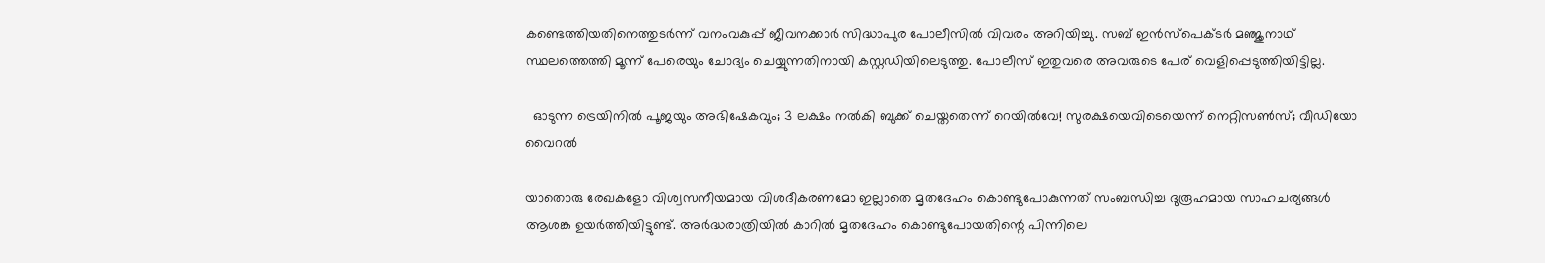കണ്ടെത്തിയതിനെത്തുടർന്ന് വനംവകുപ്പ് ജീവനക്കാർ സിദ്ധാപുര പോലീസിൽ വിവരം അറിയിച്ചു. സബ് ഇൻസ്പെക്ടർ മഞ്ജുനാഥ് സ്ഥലത്തെത്തി മൂന്ന് പേരെയും ചോദ്യം ചെയ്യുന്നതിനായി കസ്റ്റഡിയിലെടുത്തു. പോലീസ് ഇതുവരെ അവരുടെ പേര് വെളിപ്പെടുത്തിയിട്ടില്ല.

  ഓടുന്ന ട്രെയിനിൽ പൂജയും അഭിഷേകവും; 3 ലക്ഷം നൽകി ബുക്ക് ചെയ്തതെന്ന് റെയിൽവേ! സുരക്ഷയെവിടെയെന്ന് നെറ്റിസൺസ്; വീഡിയോ വൈറൽ

യാതൊരു രേഖകളോ വിശ്വസനീയമായ വിശദീകരണമോ ഇല്ലാതെ മൃതദേഹം കൊണ്ടുപോകുന്നത് സംബന്ധിച്ച ദുരൂഹമായ സാഹചര്യങ്ങൾ ആശങ്ക ഉയർത്തിയിട്ടുണ്ട്. അർദ്ധരാത്രിയിൽ കാറിൽ മൃതദേഹം കൊണ്ടുപോയതിന്റെ പിന്നിലെ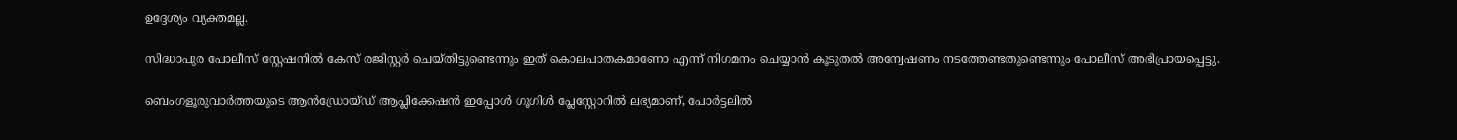ഉദ്ദേശ്യം വ്യക്തമല്ല.

സിദ്ധാപുര പോലീസ് സ്റ്റേഷനിൽ കേസ് രജിസ്റ്റർ ചെയ്തിട്ടുണ്ടെന്നും ഇത് കൊലപാതകമാണോ എന്ന് നിഗമനം ചെയ്യാൻ കൂടുതൽ അന്വേഷണം നടത്തേണ്ടതുണ്ടെന്നും പോലീസ് അഭിപ്രായപ്പെട്ടു.

ബെംഗളൂരുവാർത്തയുടെ ആൻഡ്രോയ്ഡ് ആപ്ലിക്കേഷൻ ഇപ്പോൾ ഗൂഗിൾ പ്ലേസ്റ്റോറിൽ ലഭ്യമാണ്, പോർട്ടലിൽ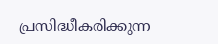പ്രസിദ്ധീകരിക്കുന്ന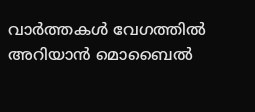വാർത്തകൾ വേഗത്തിൽ അറിയാൻ മൊബൈൽ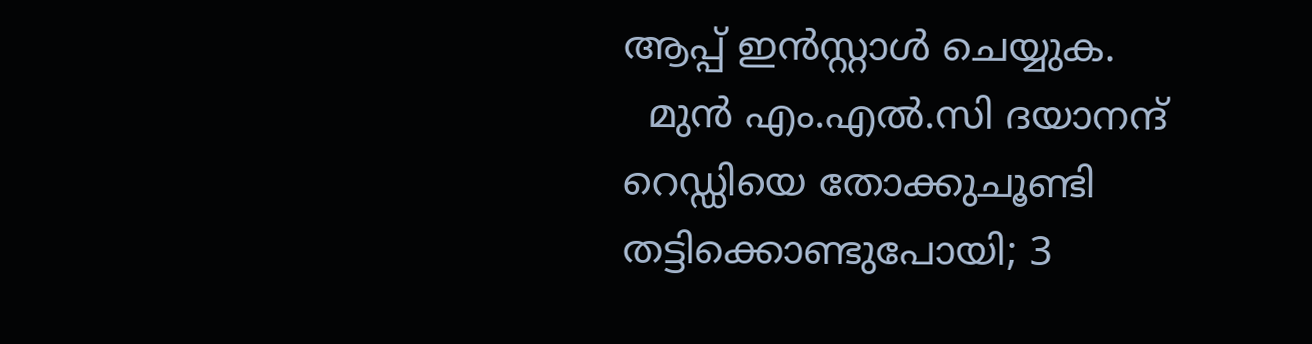ആപ്പ് ഇൻസ്റ്റാൾ ചെയ്യുക.
  മുൻ എം.എൽ.സി ദയാനന്ദ് റെഡ്ഡിയെ തോക്കുചൂണ്ടി തട്ടിക്കൊണ്ടുപോയി; 3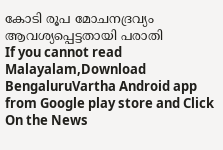കോടി രൂപ മോചനദ്രവ്യം ആവശ്യപ്പെട്ടതായി പരാതി
If you cannot read Malayalam,Download BengaluruVartha Android app from Google play store and Click On the News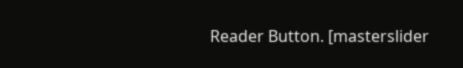Reader Button. [masterslider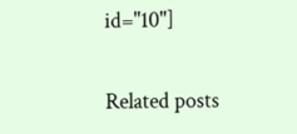id="10"]

Related posts